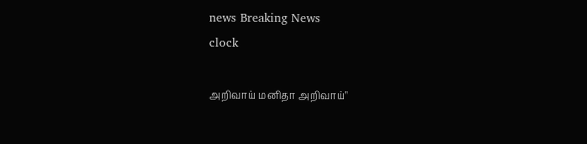news Breaking News
clock

அறிவாய் மனிதா அறிவாய்"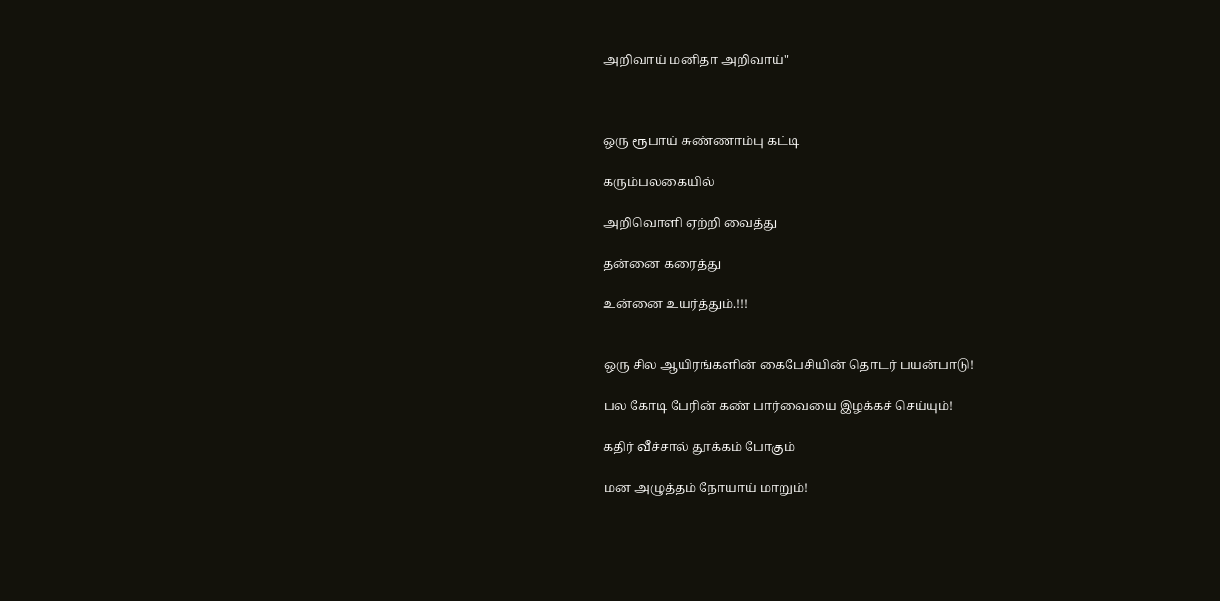அறிவாய் மனிதா அறிவாய்"



ஒரு ரூபாய் சுண்ணாம்பு கட்டி

கரும்பலகையில்

அறிவொளி ஏற்றி வைத்து

தன்னை கரைத்து

உன்னை உயர்த்தும்.!!!


ஒரு சில ஆயிரங்களின் கைபேசியின் தொடர் பயன்பாடு!

பல கோடி பேரின் கண் பார்வையை இழக்கச் செய்யும்!

கதிர் வீச்சால் தூக்கம் போகும்

மன அழுத்தம் நோயாய் மாறும்!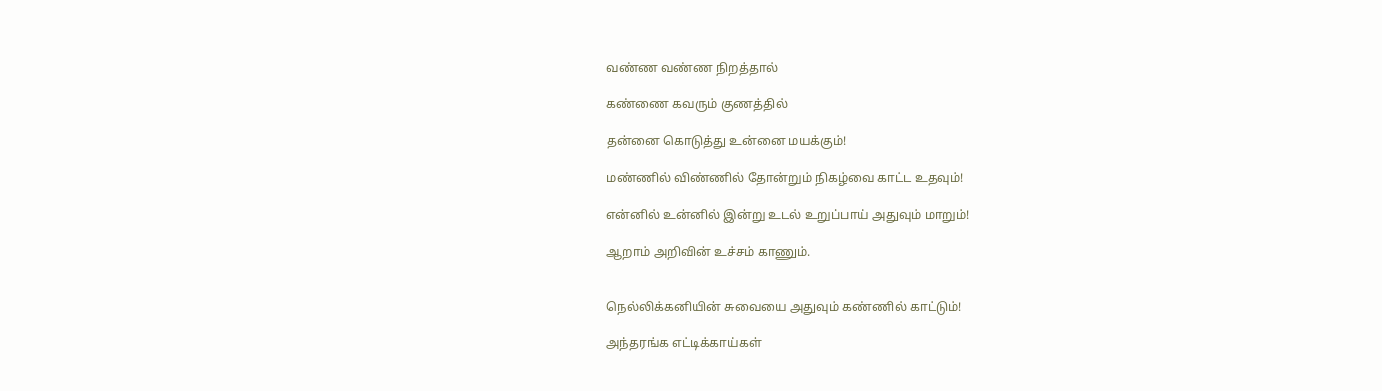வண்ண வண்ண நிறத்தால்

கண்ணை கவரும் குணத்தில்

தன்னை கொடுத்து உன்னை மயக்கும்!

மண்ணில் விண்ணில் தோன்றும் நிகழ்வை காட்ட உதவும்!

என்னில் உன்னில் இன்று உடல் உறுப்பாய் அதுவும் மாறும்!

ஆறாம் அறிவின் உச்சம் காணும்.


நெல்லிக்கனியின் சுவையை அதுவும் கண்ணில் காட்டும்!

அந்தரங்க எட்டிக்காய்கள்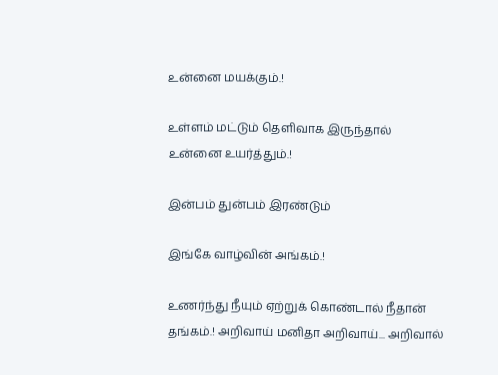உன்னை மயக்கும்.!

உள்ளம் மட்டும் தெளிவாக இருந்தால் உன்னை உயர்த்தும்.!

இன்பம் துன்பம் இரண்டும்

இங்கே வாழ்வின் அங்கம்.!

உணர்ந்து நீயும் ஏற்றுக் கொண்டால் நீதான் தங்கம்.! அறிவாய் மனிதா அறிவாய்... அறிவால்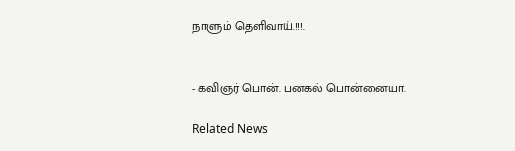நாளும் தெளிவாய்.!!!.


- கவிஞர் பொன். பனகல் பொன்னையா.

Related News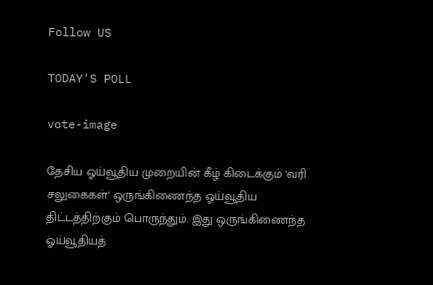Follow US

TODAY'S POLL

vote-image

தேசிய ஓய்வூதிய முறையின் கீழ் கிடைக்கும் 'வரி சலுகைகள்' ஒருங்கிணைந்த ஓய்வூதிய திட்டத்திற்கும் பொருந்தும். இது ஒருங்கிணைந்த ஓய்வூதியத்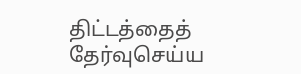திட்டத்தைத் தேர்வுசெய்ய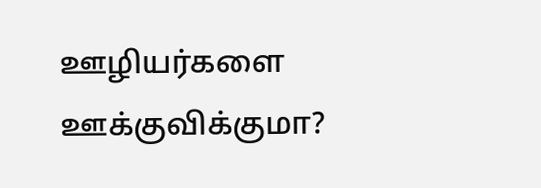ஊழியர்களை ஊக்குவிக்குமா?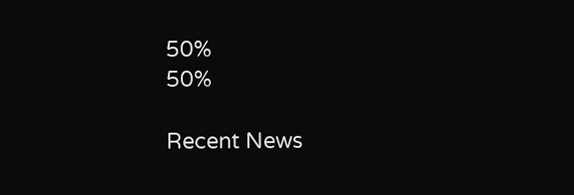50%
50%

Recent News